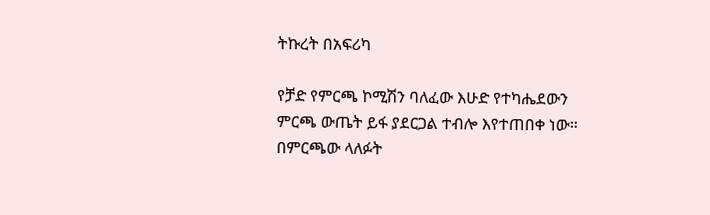ትኩረት በአፍሪካ

የቻድ የምርጫ ኮሚሽን ባለፈው እሁድ የተካሔደውን ምርጫ ውጤት ይፋ ያደርጋል ተብሎ እየተጠበቀ ነው። በምርጫው ላለፉት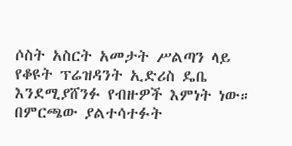ሶስት አስርት አመታት ሥልጣን ላይ የቆዩት ፕሬዝዳንት ኢድሪስ ዴቤ እንደሚያሸንፉ የብዙዎች እምነት ነው። በምርጫው ያልተሳተፉት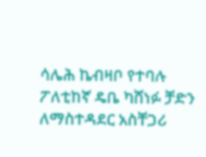ሳሌሕ ኬብዛቦ የተባሉ ፖለቲከኛ ዴቤ ካሸነፉ ቻድን ለማስተዳደር አስቸጋሪ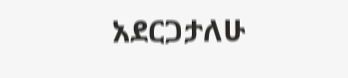አደርጋታለሁ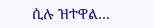ሲሉ ዝተዋል…